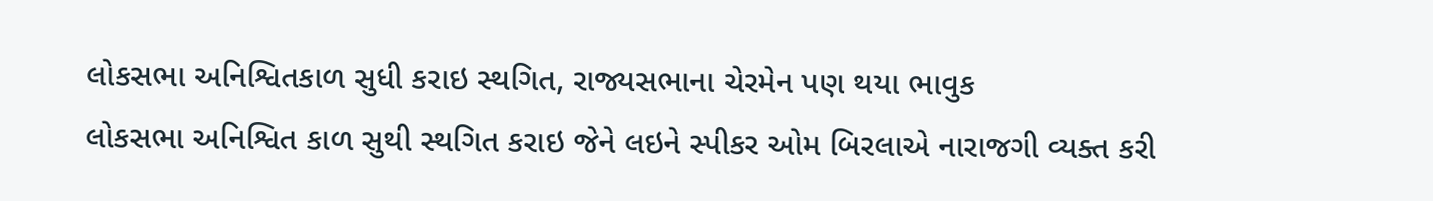લોકસભા અનિશ્વિતકાળ સુધી કરાઇ સ્થગિત, રાજ્યસભાના ચેરમેન પણ થયા ભાવુક
લોકસભા અનિશ્વિત કાળ સુથી સ્થગિત કરાઇ જેને લઇને સ્પીકર ઓમ બિરલાએ નારાજગી વ્યક્ત કરી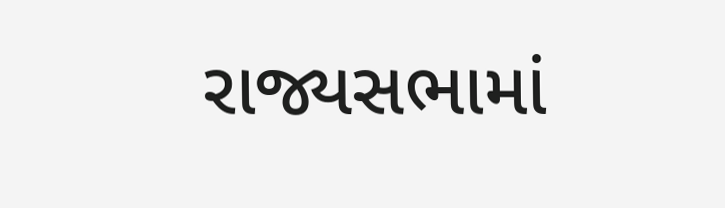રાજ્યસભામાં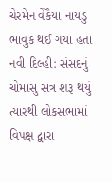ચેરમેન વેંકૈયા નાયડુ ભાવુક થઈ ગયા હતા નવી દિલ્હી: સંસદનું ચોમાસુ સત્ર શરૂ થયું ત્યારથી લોકસભામાં વિપક્ષ દ્વારા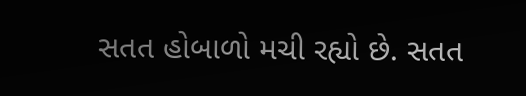સતત હોબાળો મચી રહ્યો છે. સતત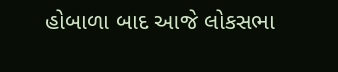હોબાળા બાદ આજે લોકસભા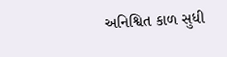અનિશ્વિત કાળ સુધી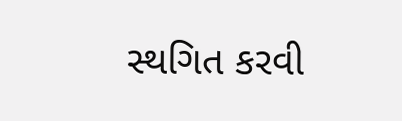સ્થગિત કરવી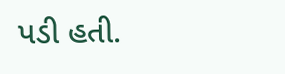પડી હતી.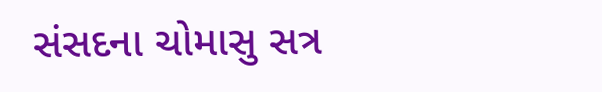સંસદના ચોમાસુ સત્ર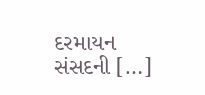દરમાયન સંસદની […]